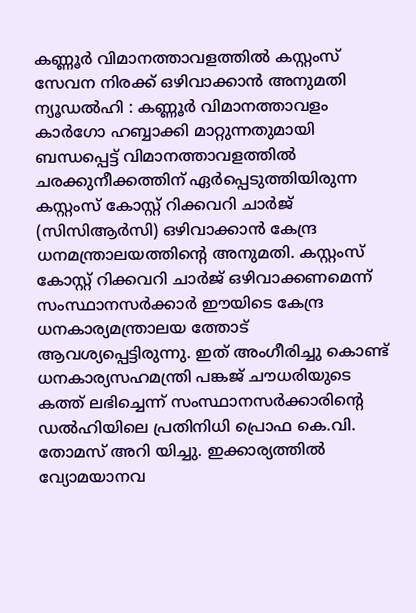കണ്ണൂർ വിമാനത്താവളത്തിൽ കസ്റ്റംസ് സേവന നിരക്ക് ഒഴിവാക്കാൻ അനുമതി
ന്യൂഡൽഹി : കണ്ണൂർ വിമാനത്താവളം കാർഗോ ഹബ്ബാക്കി മാറ്റുന്നതുമായി ബന്ധപ്പെട്ട് വിമാനത്താവളത്തിൽ ചരക്കുനീക്കത്തിന് ഏർപ്പെടുത്തിയിരുന്ന കസ്റ്റംസ് കോസ്റ്റ് റിക്കവറി ചാർജ് (സിസിആർസി) ഒഴിവാക്കാൻ കേന്ദ്ര ധനമന്ത്രാലയത്തിൻ്റെ അനുമതി. കസ്റ്റംസ് കോസ്റ്റ് റിക്കവറി ചാർജ് ഒഴിവാക്കണമെന്ന് സംസ്ഥാനസർക്കാർ ഈയിടെ കേന്ദ്ര ധനകാര്യമന്ത്രാലയ ത്തോട് ആവശ്യപ്പെട്ടിരുന്നു. ഇത് അംഗീരിച്ചു കൊണ്ട് ധനകാര്യസഹമന്ത്രി പങ്കജ് ചൗധരിയുടെ കത്ത് ലഭിച്ചെന്ന് സംസ്ഥാനസർക്കാരിൻ്റെ ഡൽഹിയിലെ പ്രതിനിധി പ്രൊഫ കെ.വി. തോമസ് അറി യിച്ചു. ഇക്കാര്യത്തിൽ വ്യോമയാനവ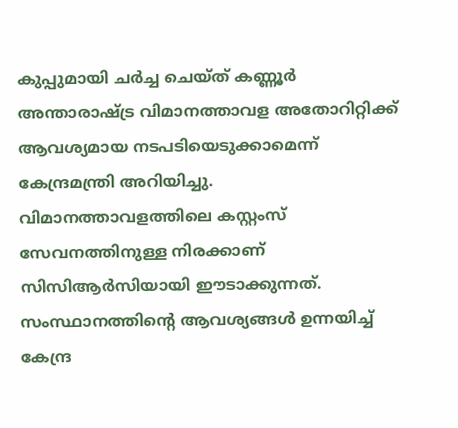കുപ്പുമായി ചർച്ച ചെയ്ത് കണ്ണൂർ അന്താരാഷ്ട്ര വിമാനത്താവള അതോറിറ്റിക്ക് ആവശ്യമായ നടപടിയെടുക്കാമെന്ന് കേന്ദ്രമന്ത്രി അറിയിച്ചു. വിമാനത്താവളത്തിലെ കസ്റ്റംസ് സേവനത്തിനുള്ള നിരക്കാണ് സിസിആർസിയായി ഈടാക്കുന്നത്. സംസ്ഥാനത്തിന്റെ ആവശ്യങ്ങൾ ഉന്നയിച്ച് കേന്ദ്ര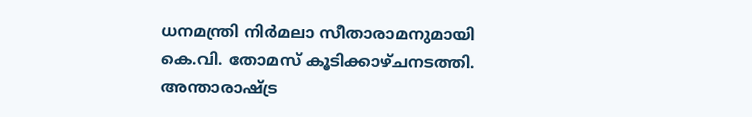ധനമന്ത്രി നിർമലാ സീതാരാമനുമായി കെ.വി. തോമസ് കൂടിക്കാഴ്ചനടത്തി. അന്താരാഷ്ട്ര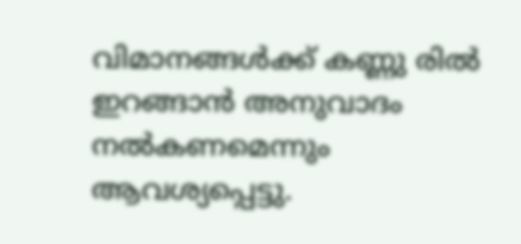വിമാനങ്ങൾക്ക് കണ്ണു രിൽ ഇറങ്ങാൻ അനുവാദം നൽകണമെന്നും ആവശ്യപ്പെട്ടു.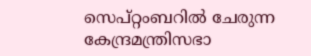സെപ്റ്റംബറിൽ ചേരുന്ന കേന്ദ്രമന്ത്രിസഭാ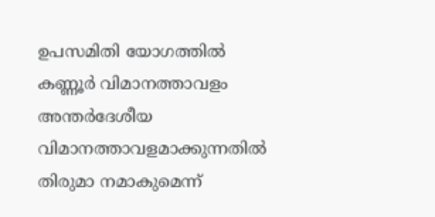ഉപസമിതി യോഗത്തിൽ കണ്ണൂർ വിമാനത്താവളം അന്തർദേശീയ വിമാനത്താവളമാക്കുന്നതിൽ തിരുമാ നമാകുമെന്ന്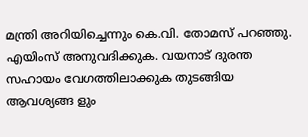മന്ത്രി അറിയിച്ചെന്നും കെ.വി. തോമസ് പറഞ്ഞു. എയിംസ് അനുവദിക്കുക. വയനാട് ദുരന്ത സഹായം വേഗത്തിലാക്കുക തുടങ്ങിയ ആവശ്യങ്ങ ളും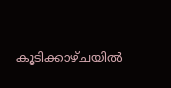കൂടിക്കാഴ്ചയിൽ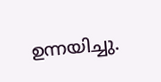ഉന്നയിച്ചു.